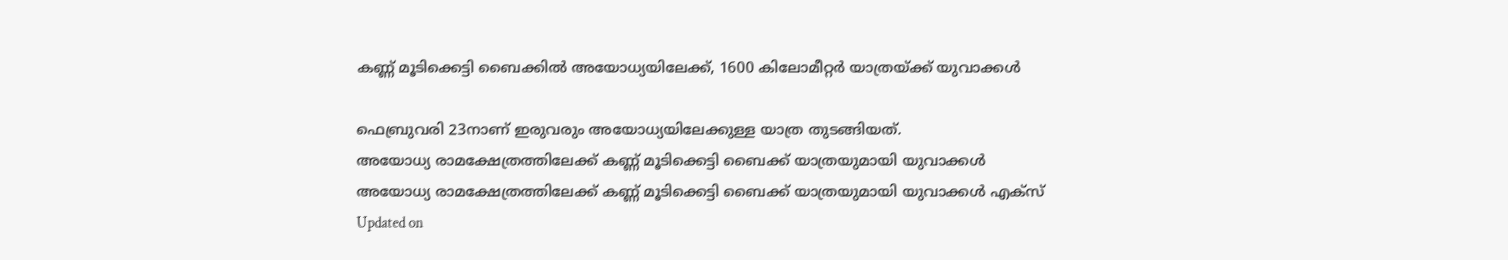കണ്ണ് മൂടിക്കെട്ടി ബൈക്കില്‍ അയോധ്യയിലേക്ക്, 1600 കിലോമീറ്റര്‍ യാത്രയ്ക്ക് യുവാക്കള്‍

ഫെബ്രുവരി 23നാണ് ഇരുവരും അയോധ്യയിലേക്കുള്ള യാത്ര തുടങ്ങിയത്.
അയോധ്യ രാമക്ഷേത്രത്തിലേക്ക് കണ്ണ് മൂടിക്കെട്ടി ബൈക്ക് യാത്രയുമായി യുവാക്കള്‍
അയോധ്യ രാമക്ഷേത്രത്തിലേക്ക് കണ്ണ് മൂടിക്കെട്ടി ബൈക്ക് യാത്രയുമായി യുവാക്കള്‍ എക്‌സ്‌
Updated on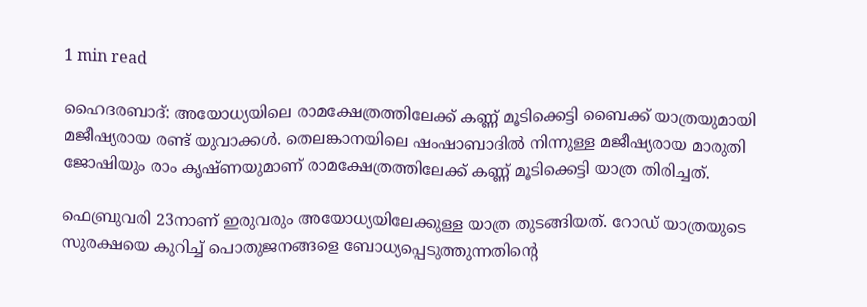1 min read

ഹൈദരബാദ്: അയോധ്യയിലെ രാമക്ഷേത്രത്തിലേക്ക് കണ്ണ് മൂടിക്കെട്ടി ബൈക്ക് യാത്രയുമായി മജീഷ്യരായ രണ്ട് യുവാക്കള്‍. തെലങ്കാനയിലെ ഷംഷാബാദില്‍ നിന്നുള്ള മജീഷ്യരായ മാരുതി ജോഷിയും രാം കൃഷ്ണയുമാണ് രാമക്ഷേത്രത്തിലേക്ക് കണ്ണ് മൂടിക്കെട്ടി യാത്ര തിരിച്ചത്.

ഫെബ്രുവരി 23നാണ് ഇരുവരും അയോധ്യയിലേക്കുള്ള യാത്ര തുടങ്ങിയത്. റോഡ് യാത്രയുടെ സുരക്ഷയെ കുറിച്ച് പൊതുജനങ്ങളെ ബോധ്യപ്പെടുത്തുന്നതിന്റെ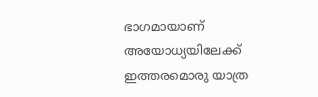ഭാഗമായാണ് അയോധ്യയിലേക്ക് ഇത്തരമൊരു യാത്ര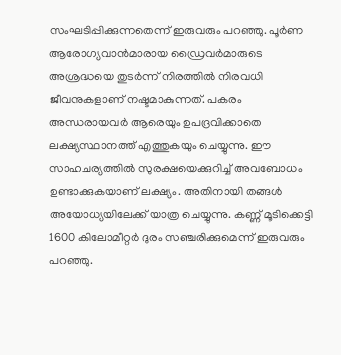സംഘടിപ്പിക്കുന്നതെന്ന് ഇരുവരും പറഞ്ഞു. പൂര്‍ണ ആരോഗ്യവാന്‍മാരായ ഡ്രൈവര്‍മാരുടെ അശ്രദ്ധയെ തുടര്‍ന്ന് നിരത്തില്‍ നിരവധി ജീവനുകളാണ് നഷ്ടമാകുന്നത്. പകരം അന്ധരായവര്‍ ആരെയും ഉപദ്രവിക്കാതെ ലക്ഷ്യസ്ഥാനത്ത് എത്തുകയും ചെയ്യുന്നു. ഈ സാഹചര്യത്തില്‍ സുരക്ഷയെക്കുറിച്ച് അവബോധം ഉണ്ടാക്കുകയാണ് ലക്ഷ്യം. അതിനായി തങ്ങള്‍ അയോധ്യയിലേക്ക് യാത്ര ചെയ്യുന്നു. കണ്ണ് മൂടിക്കെട്ടി 1600 കിലോമീറ്റര്‍ ദുരം സഞ്ചരിക്കുമെന്ന് ഇരുവരും പറഞ്ഞു.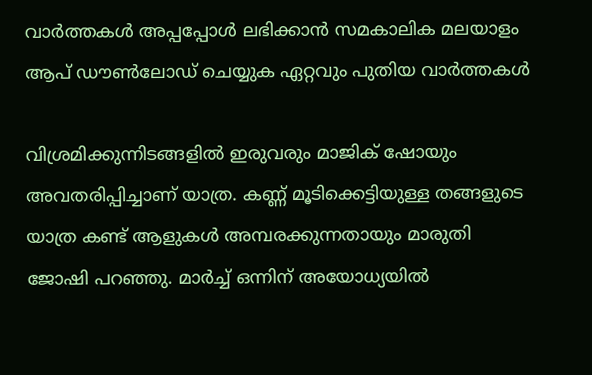വാര്‍ത്തകള്‍ അപ്പപ്പോള്‍ ലഭിക്കാന്‍ സമകാലിക മലയാളം ആപ് ഡൗണ്‍ലോഡ് ചെയ്യുക ഏറ്റവും പുതിയ വാര്‍ത്തകള്‍

വിശ്രമിക്കുന്നിടങ്ങളില്‍ ഇരുവരും മാജിക് ഷോയും അവതരിപ്പിച്ചാണ് യാത്ര. കണ്ണ് മൂടിക്കെട്ടിയുള്ള തങ്ങളുടെ യാത്ര കണ്ട് ആളുകള്‍ അമ്പരക്കുന്നതായും മാരുതി ജോഷി പറഞ്ഞു. മാര്‍ച്ച് ഒന്നിന് അയോധ്യയില്‍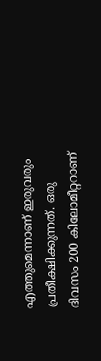എത്തുമെന്നാണ് ഇരുവരും പ്രതീക്ഷിക്കുന്നത്. ഒരു ദിവസം 200 കിലോമീറ്ററാണ്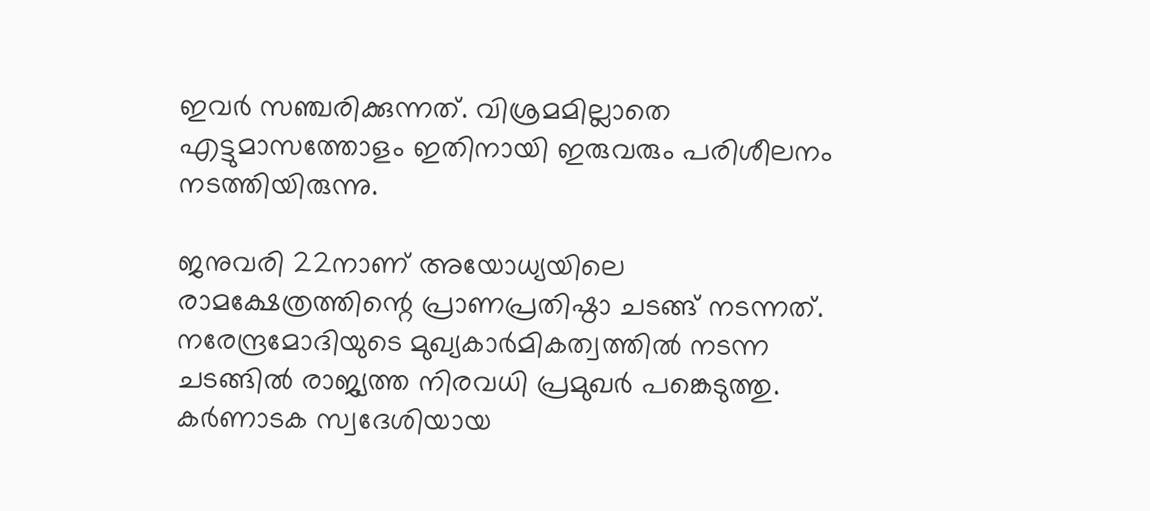ഇവര്‍ സഞ്ചരിക്കുന്നത്. വിശ്രമമില്ലാതെ എട്ടുമാസത്തോളം ഇതിനായി ഇരുവരും പരിശീലനം നടത്തിയിരുന്നു.

ജനുവരി 22നാണ് അയോധ്യയിലെ രാമക്ഷേത്രത്തിന്റെ പ്രാണപ്രതിഷ്ഠാ ചടങ്ങ് നടന്നത്. നരേന്ദ്രമോദിയുടെ മുഖ്യകാര്‍മികത്വത്തില്‍ നടന്ന ചടങ്ങില്‍ രാജ്യത്ത നിരവധി പ്രമുഖര്‍ പങ്കെടുത്തു. കര്‍ണാടക സ്വദേശിയായ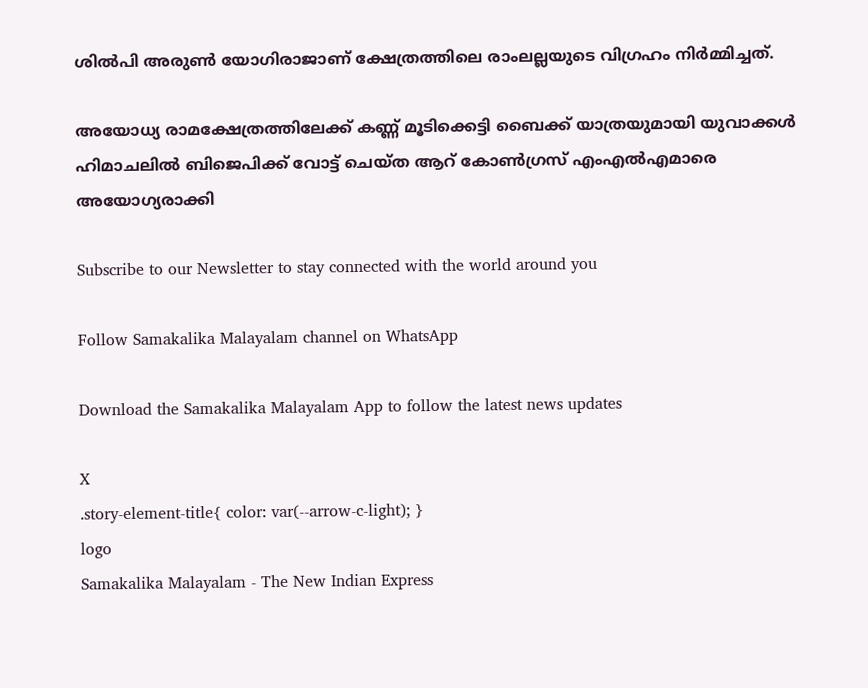ശില്‍പി അരുണ്‍ യോഗിരാജാണ് ക്ഷേത്രത്തിലെ രാംലല്ലയുടെ വിഗ്രഹം നിര്‍മ്മിച്ചത്.

അയോധ്യ രാമക്ഷേത്രത്തിലേക്ക് കണ്ണ് മൂടിക്കെട്ടി ബൈക്ക് യാത്രയുമായി യുവാക്കള്‍
ഹിമാചലില്‍ ബിജെപിക്ക് വോട്ട് ചെയ്ത ആറ് കോണ്‍ഗ്രസ് എംഎല്‍എമാരെ അയോഗ്യരാക്കി

Subscribe to our Newsletter to stay connected with the world around you

Follow Samakalika Malayalam channel on WhatsApp

Download the Samakalika Malayalam App to follow the latest news updates

X
.story-element-title{ color: var(--arrow-c-light); }
logo
Samakalika Malayalam - The New Indian Express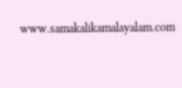www.samakalikamalayalam.com